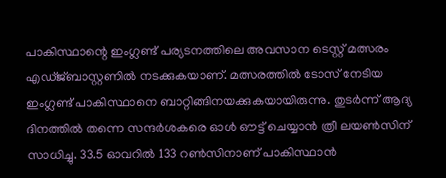പാകിസ്ഥാന്റെ ഇംഗ്ലണ്ട് പര്യടനത്തിലെ അവസാന ടെസ്റ്റ് മത്സരം എഡ്ജ്ബാസ്റ്റണില്‍ നടക്കുകയാണ്. മത്സരത്തില്‍ ടോസ് നേടിയ ഇംഗ്ലണ്ട് പാകിസ്ഥാനെ ബാറ്റിങ്ങിനയക്കുകയായിരുന്നു. തുടര്‍ന്ന് ആദ്യ ദിനത്തില്‍ തന്നെ സന്ദര്‍ശകരെ ഓള്‍ ഔട്ട് ചെയ്യാന്‍ ത്രീ ലയണ്‍സിന് സാധിച്ചു. 33.5 ഓവറില്‍ 133 റണ്‍സിനാണ് പാകിസ്ഥാന്‍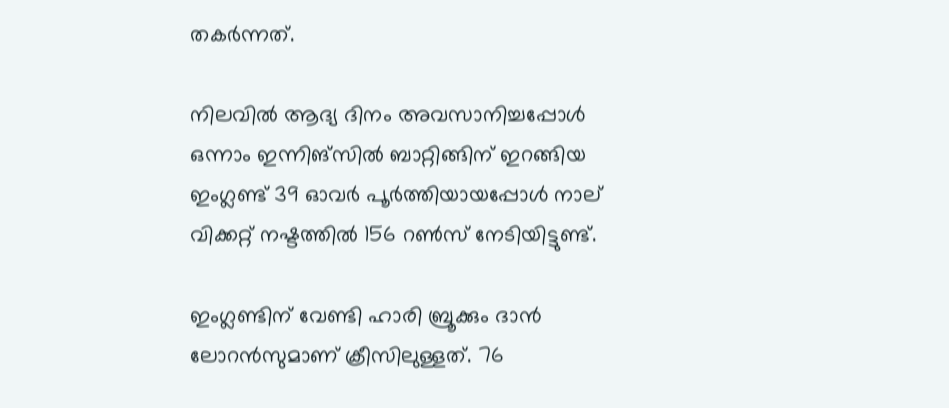തകര്‍ന്നത്.

നിലവില്‍ ആദ്യ ദിനം അവസാനിച്ചപ്പോള്‍ ഒന്നാം ഇന്നിങ്‌സില്‍ ബാറ്റിങ്ങിന് ഇറങ്ങിയ ഇംഗ്ലണ്ട് 39 ഓവര്‍ പൂര്‍ത്തിയായപ്പോള്‍ നാല് വിക്കറ്റ് നഷ്ടത്തില്‍ 156 റണ്‍സ് നേടിയിട്ടുണ്ട്.

ഇംഗ്ലണ്ടിന് വേണ്ടി ഹാരി ബ്രൂക്കും ദാന്‍ ലോറന്‍സുമാണ് ക്രീസിലുള്ളത്. 76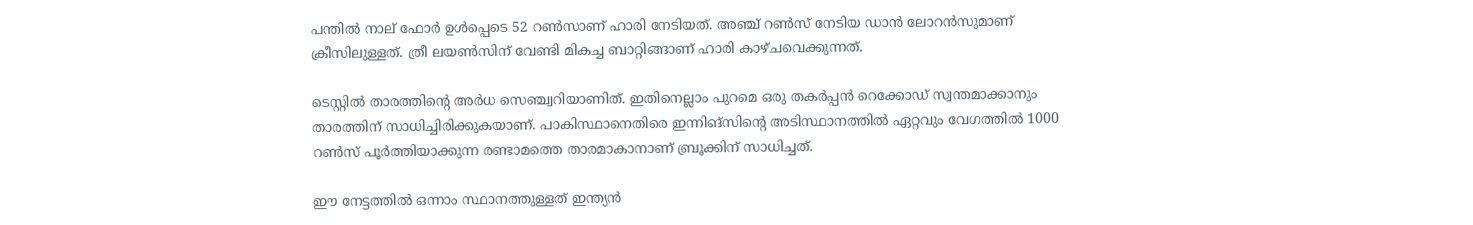പന്തില്‍ നാല് ഫോര്‍ ഉള്‍പ്പെടെ 52 റണ്‍സാണ് ഹാരി നേടിയത്. അഞ്ച് റണ്‍സ് നേടിയ ഡാന്‍ ലോറന്‍സുമാണ് ക്രീസിലുള്ളത്. ത്രീ ലയണ്‍സിന് വേണ്ടി മികച്ച ബാറ്റിങ്ങാണ് ഹാരി കാഴ്ചവെക്കുന്നത്.

ടെസ്റ്റില്‍ താരത്തിന്റെ അര്‍ധ സെഞ്ച്വറിയാണിത്. ഇതിനെല്ലാം പുറമെ ഒരു തകര്‍പ്പന്‍ റെക്കോഡ് സ്വന്തമാക്കാനും താരത്തിന് സാധിച്ചിരിക്കുകയാണ്. പാകിസ്ഥാനെതിരെ ഇന്നിങ്‌സിന്റെ അടിസ്ഥാനത്തില്‍ ഏറ്റവും വേഗത്തില്‍ 1000 റണ്‍സ് പൂര്‍ത്തിയാക്കുന്ന രണ്ടാമത്തെ താരമാകാനാണ് ബ്രൂക്കിന് സാധിച്ചത്.

ഈ നേട്ടത്തില്‍ ഒന്നാം സ്ഥാനത്തുള്ളത് ഇന്ത്യന്‍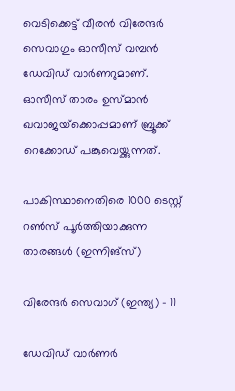വെടിക്കെട്ട് വീരന്‍ വിരേന്ദര്‍ സെവാഗും ഓസീസ് വമ്പന്‍ ഡേവിഡ് വാര്‍ണറുമാണ്. ഓസീസ് താരം ഉസ്മാന്‍ ഖവാജയ്‌ക്കൊപ്പമാണ് ബ്രൂക്ക് റെക്കോഡ് പങ്കുവെയ്ക്കുന്നത്.

പാകിസ്ഥാനെതിരെ 1000 ടെസ്റ്റ് റണ്‍സ് പൂര്‍ത്തിയാക്കുന്ന താരങ്ങള്‍ (ഇന്നിങ്‌സ്)

വിരേന്ദര്‍ സെവാഗ് (ഇന്ത്യ) – 11

ഡേവിഡ് വാര്‍ണര്‍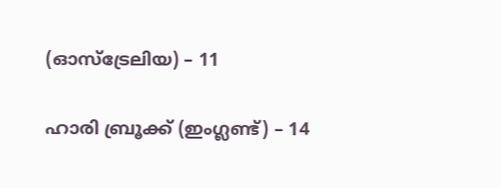(ഓസ്‌ട്രേലിയ) – 11

ഹാരി ബ്രൂക്ക് (ഇംഗ്ലണ്ട്) – 14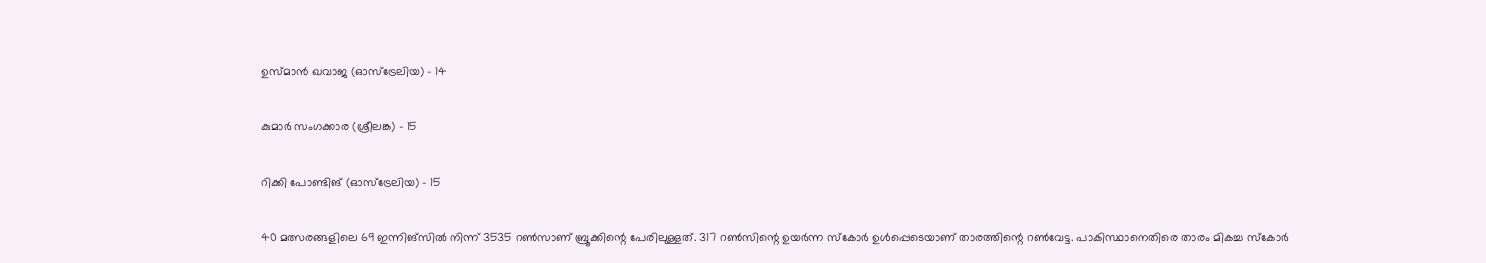ഉസ്മാന്‍ ഖവാജ (ഓസ്‌ട്രേലിയ) – 14

കുമാര്‍ സംഗക്കാര (ശ്രീലങ്ക) – 15

റിക്കി പോണ്ടിങ് (ഓസ്‌ട്രേലിയ) – 15

40 മത്സരങ്ങളിലെ 69 ഇന്നിങ്‌സില്‍ നിന്ന് 3535 റണ്‍സാണ് ബ്രൂക്കിന്റെ പേരിലുള്ളത്. 317 റണ്‍സിന്റെ ഉയര്‍ന്ന സ്‌കോര്‍ ഉള്‍പ്പെടെയാണ് താരത്തിന്റെ റണ്‍വേട്ട. പാകിസ്ഥാനെതിരെ താരം മികച്ച സ്‌കോര്‍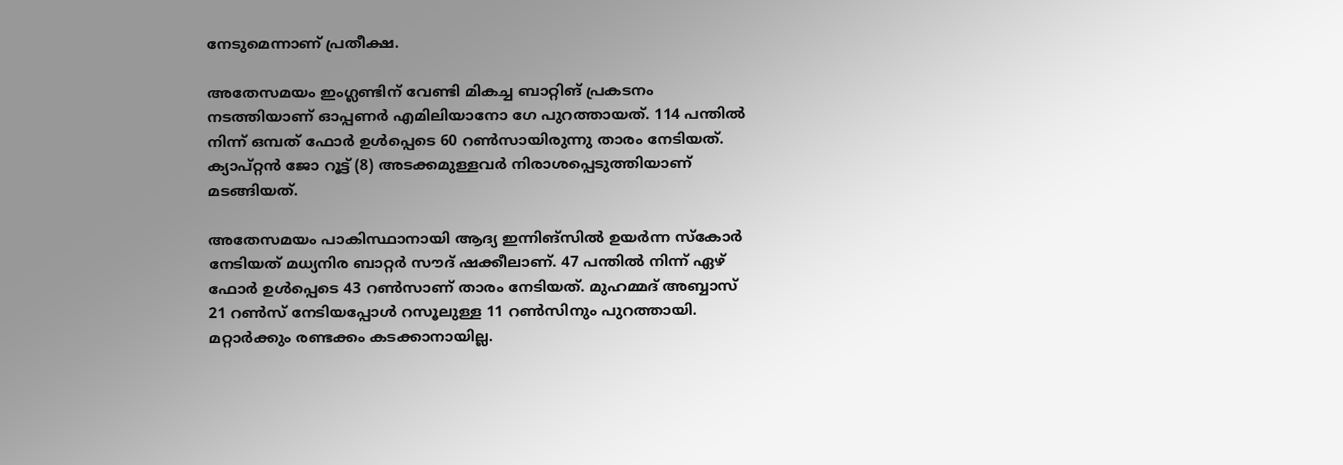നേടുമെന്നാണ് പ്രതീക്ഷ.

അതേസമയം ഇംഗ്ലണ്ടിന് വേണ്ടി മികച്ച ബാറ്റിങ് പ്രകടനം നടത്തിയാണ് ഓപ്പണര്‍ എമിലിയാനോ ഗേ പുറത്തായത്. 114 പന്തില്‍ നിന്ന് ഒമ്പത് ഫോര്‍ ഉള്‍പ്പെടെ 60 റണ്‍സായിരുന്നു താരം നേടിയത്. ക്യാപ്റ്റന്‍ ജോ റൂട്ട് (8) അടക്കമുള്ളവര്‍ നിരാശപ്പെടുത്തിയാണ് മടങ്ങിയത്.

അതേസമയം പാകിസ്ഥാനായി ആദ്യ ഇന്നിങ്‌സില്‍ ഉയര്‍ന്ന സ്‌കോര്‍ നേടിയത് മധ്യനിര ബാറ്റര്‍ സൗദ് ഷക്കീലാണ്. 47 പന്തില്‍ നിന്ന് ഏഴ് ഫോര്‍ ഉള്‍പ്പെടെ 43 റണ്‍സാണ് താരം നേടിയത്. മുഹമ്മദ് അബ്ബാസ് 21 റണ്‍സ് നേടിയപ്പോള്‍ റസൂലുള്ള 11 റണ്‍സിനും പുറത്തായി. മറ്റാര്‍ക്കും രണ്ടക്കം കടക്കാനായില്ല.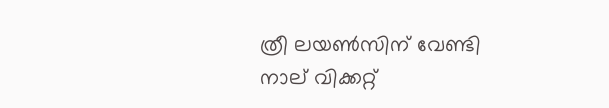ത്രീ ലയണ്‍സിന് വേണ്ടി നാല് വിക്കറ്റ്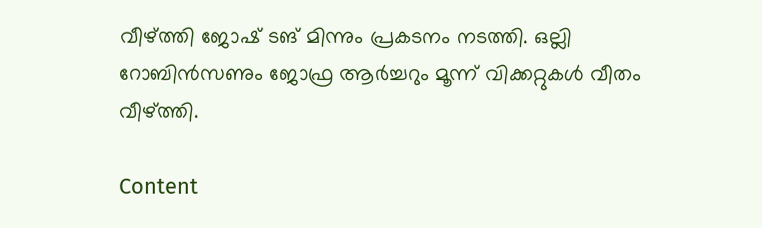വീഴ്ത്തി ജോഷ് ടങ് മിന്നും പ്രകടനം നടത്തി. ഒല്ലി റോബിന്‍സണും ജോഫ്ര ആര്‍ച്ചറും മൂന്ന് വിക്കറ്റുകള്‍ വീതം വീഴ്ത്തി.

Content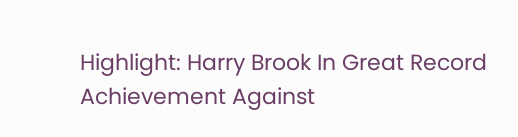Highlight: Harry Brook In Great Record Achievement Against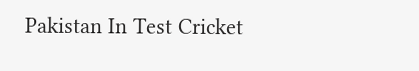Pakistan In Test Cricket